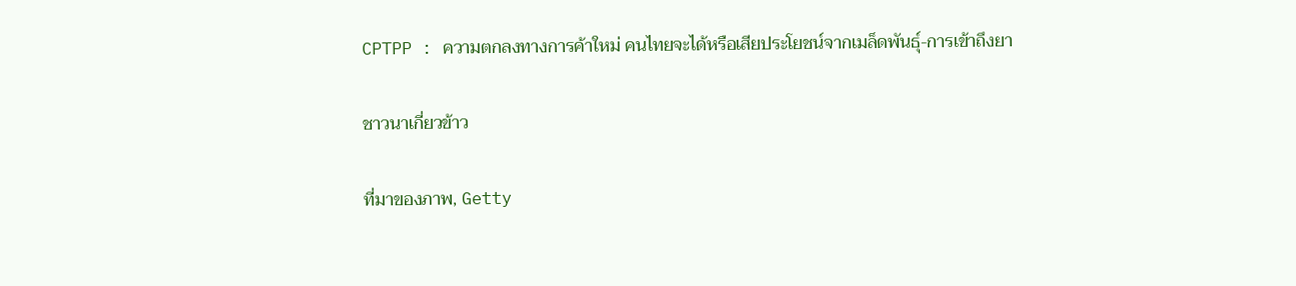CPTPP : ความตกลงทางการค้าใหม่ คนไทยจะได้หรือเสียประโยชน์จากเมล็ดพันธุ์-การเข้าถึงยา

ชาวนาเกี่ยวข้าว

ที่มาของภาพ, Getty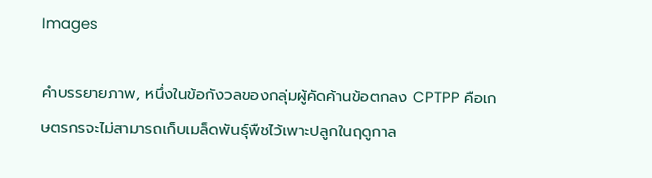Images

คำบรรยายภาพ, หนึ่งในข้อกังวลของกลุ่มผู้คัดค้านข้อตกลง CPTPP คือเกษตรกรจะไม่สามารถเก็บเมล็ดพันธุ์พืชไว้เพาะปลูกในฤดูกาล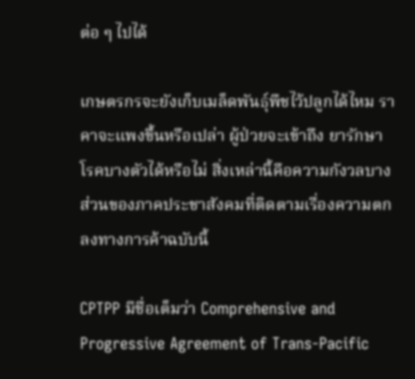ต่อ ๆ ไปได้

เกษตรกรจะยังเก็บเมล็ดพันธุ์พืชไว้ปลูกได้ไหม ราคาจะแพงขึ้นหรือเปล่า ผู้ป่วยจะเข้าถึง ยารักษาโรคบางตัวได้หรือไม่ สิ่งเหล่านี้คือความกังวลบางส่วนของภาคประชาสังคมที่ติดตามเรื่องความตกลงทางการค้าฉบับนี้

CPTPP มีชื่อเต็มว่า Comprehensive and Progressive Agreement of Trans-Pacific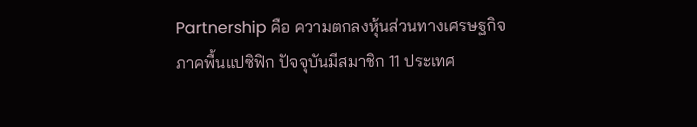Partnership คือ ความตกลงหุ้นส่วนทางเศรษฐกิจภาคพื้นแปซิฟิก ปัจจุบันมีสมาชิก 11 ประเทศ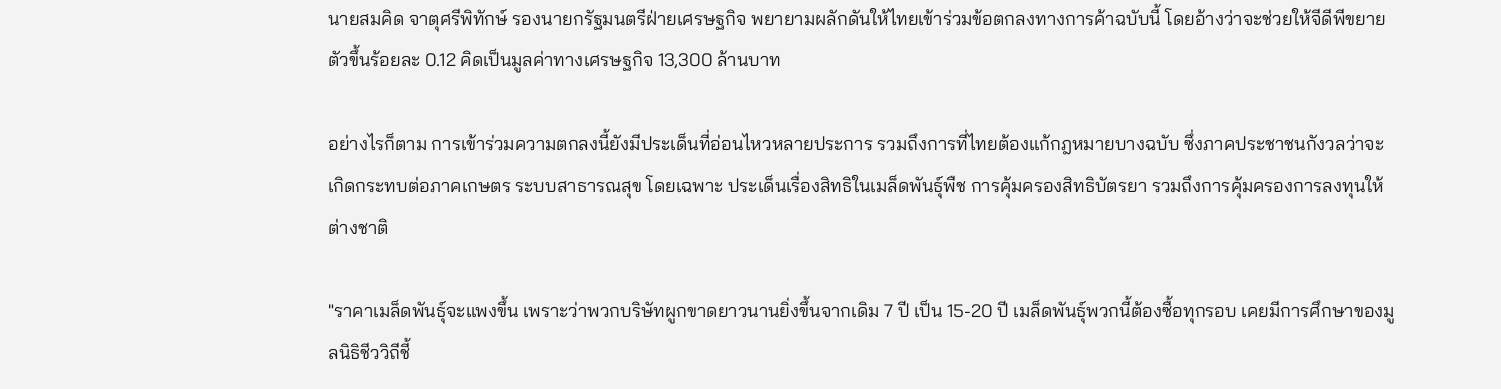นายสมคิด จาตุศรีพิทักษ์ รองนายกรัฐมนตรีฝ่ายเศรษฐกิจ พยายามผลักดันให้ไทยเข้าร่วมข้อตกลงทางการค้าฉบับนี้ โดยอ้างว่าจะช่วยให้จีดีพีขยายตัวขึ้นร้อยละ 0.12 คิดเป็นมูลค่าทางเศรษฐกิจ 13,300 ล้านบาท

อย่างไรก็ตาม การเข้าร่วมความตกลงนี้ยังมีประเด็นที่อ่อนไหวหลายประการ รวมถึงการที่ไทยต้องแก้กฎหมายบางฉบับ ซึ่งภาคประชาชนกังวลว่าจะเกิดกระทบต่อภาคเกษตร ระบบสาธารณสุข โดยเฉพาะ ประเด็นเรื่องสิทธิในเมล็ดพันธุ์พืช การคุ้มครองสิทธิบัตรยา รวมถึงการคุ้มครองการลงทุนให้ต่างชาติ

"ราคาเมล็ดพันธุ์จะแพงขึ้น เพราะว่าพวกบริษัทผูกขาดยาวนานยิ่งขึ้นจากเดิม 7 ปี เป็น 15-20 ปี เมล็ดพันธุ์พวกนี้ต้องซื้อทุกรอบ เคยมีการศึกษาของมูลนิธิชีววิถีชี้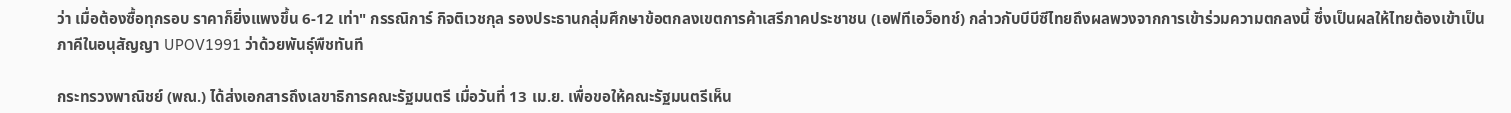ว่า เมื่อต้องซื้อทุกรอบ ราคาก็ยิ่งแพงขึ้น 6-12 เท่า" กรรณิการ์ กิจติเวชกุล รองประธานกลุ่มศึกษาข้อตกลงเขตการค้าเสรีภาคประชาชน (เอฟทีเอว็อทช์) กล่าวกับบีบีซีไทยถึงผลพวงจากการเข้าร่วมความตกลงนี้ ซึ่งเป็นผลให้ไทยต้องเข้าเป็นภาคีในอนุสัญญา UPOV1991 ว่าด้วยพันธุ์พืชทันที

กระทรวงพาณิชย์ (พณ.) ได้ส่งเอกสารถึงเลขาธิการคณะรัฐมนตรี เมื่อวันที่ 13 เม.ย. เพื่อขอให้คณะรัฐมนตรีเห็น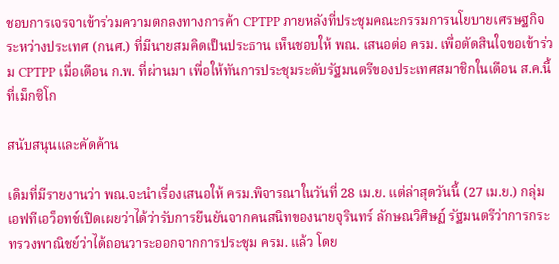ชอบการเจรจาเข้าร่วมความตกลงทางการค้า CPTPP ภายหลังที่ประชุมคณะกรรมการนโยบายเศรษฐกิจระหว่างประเทศ (กนศ.) ที่มีนายสมคิดเป็นประธาน เห็นชอบให้ พณ. เสนอต่อ ครม. เพื่อตัดสินใจขอเข้าร่วม CPTPP เมื่อเดือน ก.พ. ที่ผ่านมา เพื่อให้ทันการประชุมระดับรัฐมนตรีของประเทศสมาชิกในเดือน ส.ค.นี้ ที่เม็กซิโก

สนับสนุนและคัดค้าน

เดิมที่มีรายงานว่า พณ.จะนำเรื่องเสนอให้ ครม.พิจารณาในวันที่ 28 เม.ย. แต่ล่าสุดวันนี้ (27 เม.ย.) กลุ่มเอฟทีเอว็อทช์เปิดเผยว่าได้ว่ารับการยืนยันจากคนสนิทของนายจุรินทร์ ลักษณวิศิษฏ์ รัฐมนตรีว่าการกระทรวงพาณิชย์ว่าได้ถอนวาระออกจากการประชุม ครม. แล้ว โดย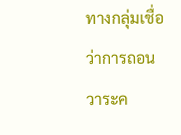ทางกลุ่มเชื่อว่าการถอนวาระค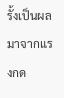รั้งเป็นผลมาจากแรงกด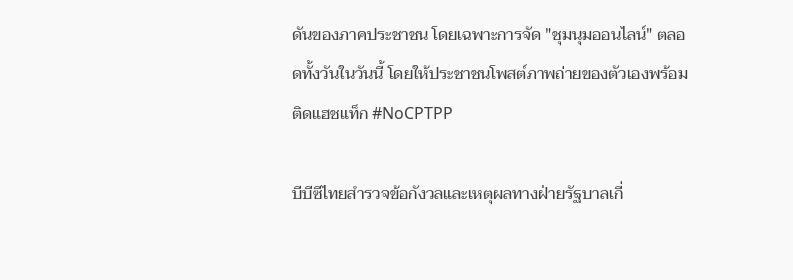ดันของภาคประชาชน โดยเฉพาะการจัด "ชุมนุมออนไลน์" ตลอดทั้งวันในวันนี้ โดยให้ประชาชนโพสต์ภาพถ่ายของตัวเองพร้อมติดแฮชแท็ก #NoCPTPP

บีบีซีไทยสำรวจข้อกังวลและเหตุผลทางฝ่ายรัฐบาลเกี่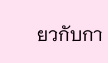ยวกับกา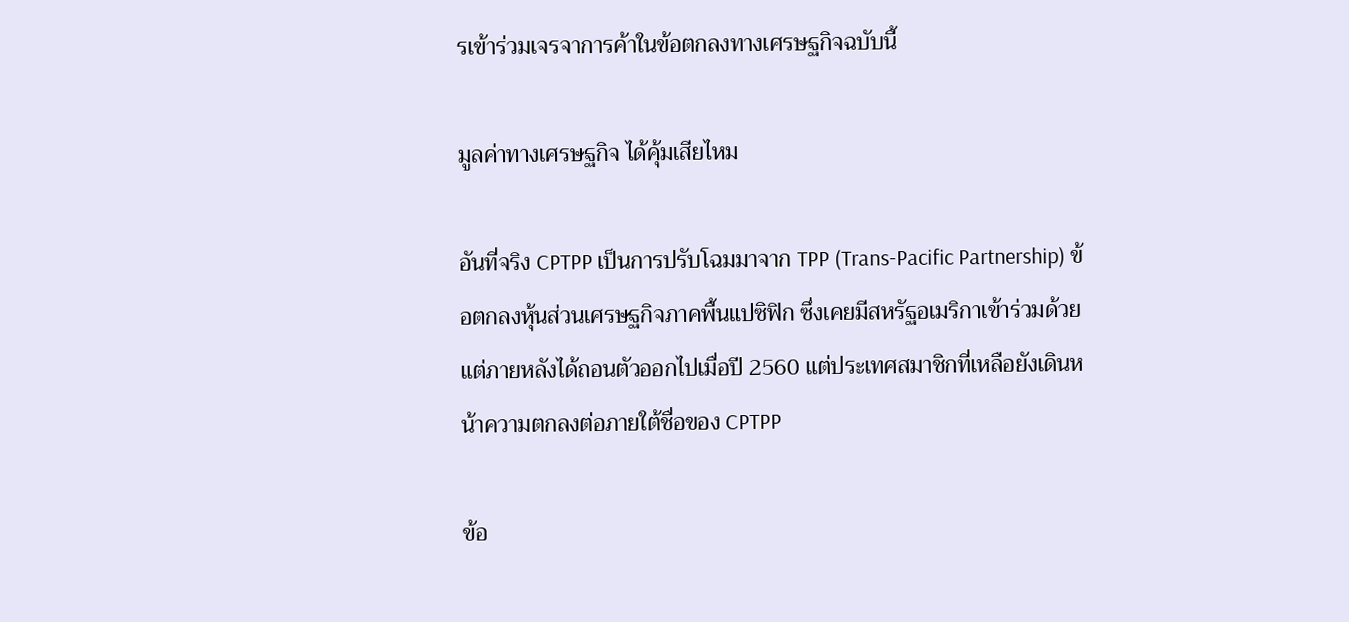รเข้าร่วมเจรจาการค้าในข้อตกลงทางเศรษฐกิจฉบับนี้

มูลค่าทางเศรษฐกิจ ได้คุ้มเสียไหม

อันที่จริง CPTPP เป็นการปรับโฉมมาจาก TPP (Trans-Pacific Partnership) ข้อตกลงหุ้นส่วนเศรษฐกิจภาคพื้นแปซิฟิก ซึ่งเคยมีสหรัฐอเมริกาเข้าร่วมด้วย แต่ภายหลังได้ถอนตัวออกไปเมื่อปี 2560 แต่ประเทศสมาชิกที่เหลือยังเดินหน้าความตกลงต่อภายใต้ชื่อของ CPTPP

ข้อ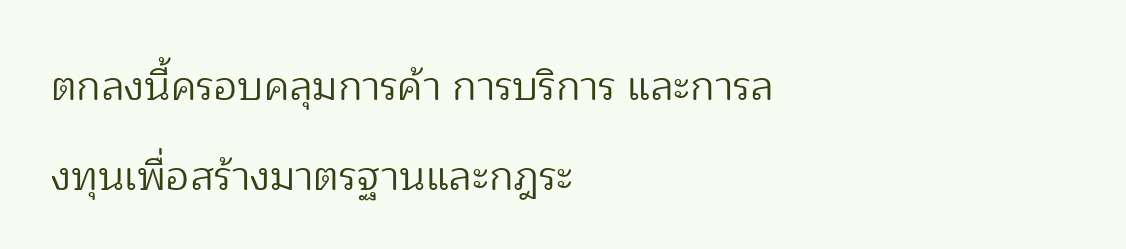ตกลงนี้ครอบคลุมการค้า การบริการ และการลงทุนเพื่อสร้างมาตรฐานและกฎระ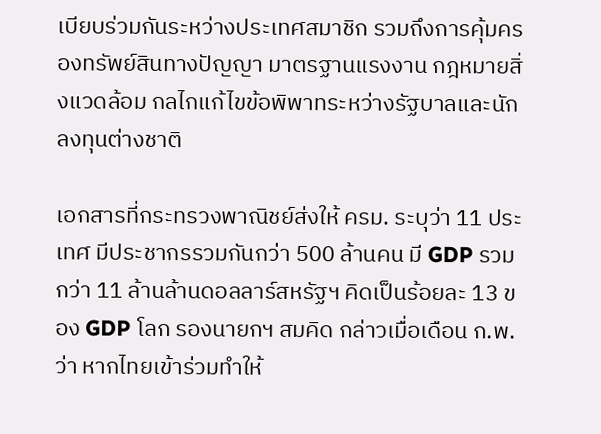เบียบร่วมกันระหว่างประเทศสมาชิก รวมถึงการคุ้มครองทรัพย์สินทางปัญญา มาตรฐานแรงงาน กฎหมายสิ่งแวดล้อม กลไกแก้ไขข้อพิพาทระหว่างรัฐบาลและนักลงทุนต่างชาติ

เอกสารที่กระทรวงพาณิชย์ส่งให้ ครม. ระบุว่า 11 ประเทศ มีประชากรรวมกันกว่า 500 ล้านคน มี GDP รวมกว่า 11 ล้านล้านดอลลาร์สหรัฐฯ คิดเป็นร้อยละ 13 ของ GDP โลก รองนายกฯ สมคิด กล่าวเมื่อเดือน ก.พ.ว่า หากไทยเข้าร่วมทำให้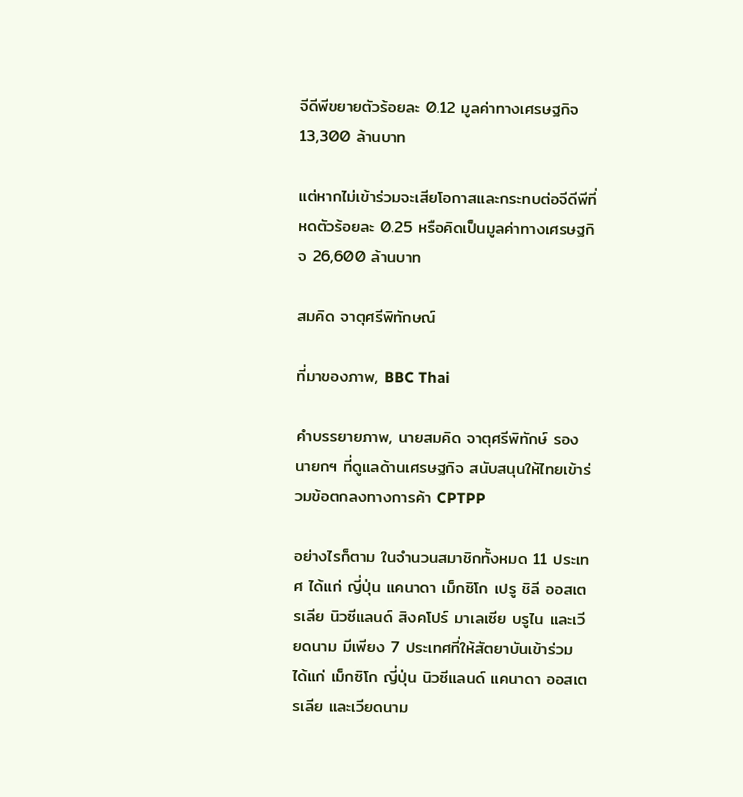จีดีพีขยายตัวร้อยละ 0.12 มูลค่าทางเศรษฐกิจ 13,300 ล้านบาท

แต่หากไม่เข้าร่วมจะเสียโอกาสและกระทบต่อจีดีพีที่หดตัวร้อยละ 0.25 หรือคิดเป็นมูลค่าทางเศรษฐกิจ 26,600 ล้านบาท

สมคิด จาตุศรีพิทักษณ์

ที่มาของภาพ, BBC Thai

คำบรรยายภาพ, นายสมคิด จาตุศรีพิทักษ์ รองนายกฯ ที่ดูแลด้านเศรษฐกิจ สนับสนุนให้ไทยเข้าร่วมข้อตกลงทางการค้า CPTPP

อย่างไรก็ตาม ในจำนวนสมาชิกทั้งหมด 11 ประเทศ ได้แก่ ญี่ปุ่น แคนาดา เม็กซิโก เปรู ชิลี ออสเตรเลีย นิวซีแลนด์ สิงคโปร์ มาเลเซีย บรูไน และเวียดนาม มีเพียง 7 ประเทศที่ให้สัตยาบันเข้าร่วม ได้แก่ เม็กซิโก ญี่ปุ่น นิวซีแลนด์ แคนาดา ออสเตรเลีย และเวียดนาม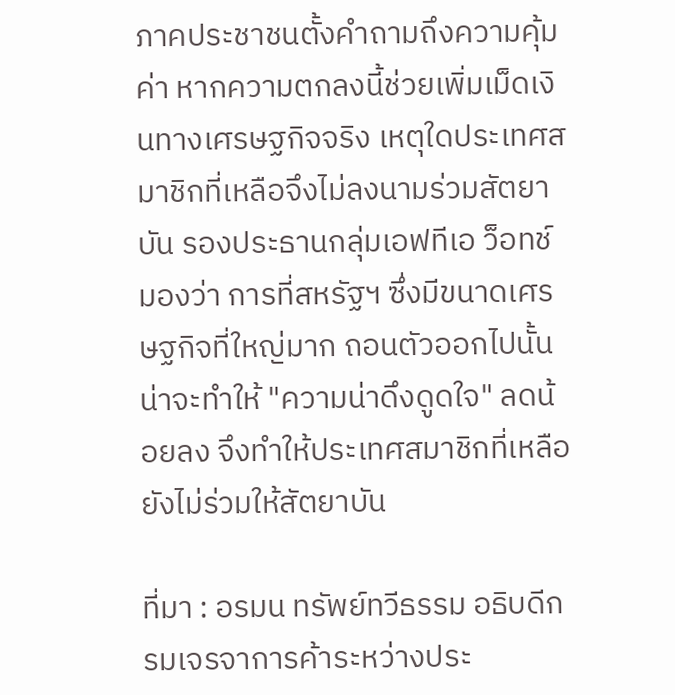ภาคประชาชนตั้งคำถามถึงความคุ้มค่า หากความตกลงนี้ช่วยเพิ่มเม็ดเงินทางเศรษฐกิจจริง เหตุใดประเทศสมาชิกที่เหลือจึงไม่ลงนามร่วมสัตยาบัน รองประธานกลุ่มเอฟทีเอ ว็อทช์มองว่า การที่สหรัฐฯ ซึ่งมีขนาดเศรษฐกิจที่ใหญ่มาก ถอนตัวออกไปนั้น น่าจะทำให้ "ความน่าดึงดูดใจ" ลดน้อยลง จึงทำให้ประเทศสมาชิกที่เหลือยังไม่ร่วมให้สัตยาบัน

ที่มา : อรมน ทรัพย์ทวีธรรม อธิบดีกรมเจรจาการค้าระหว่างประ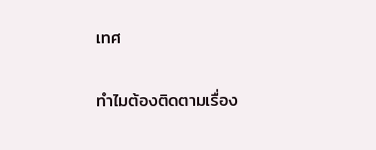เทศ

ทำไมต้องติดตามเรื่อง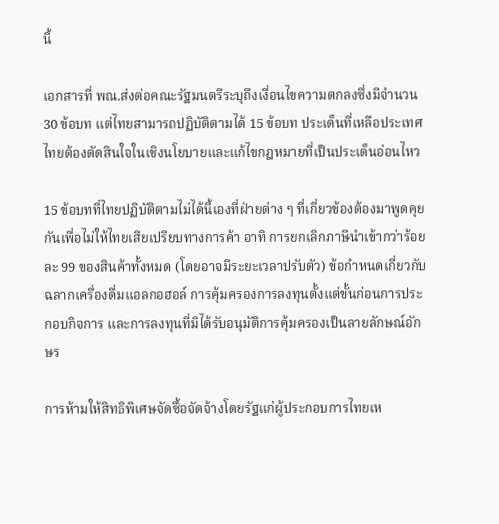นี้

เอกสารที่ พณ.ส่งต่อคณะรัฐมนตรีระบุถึงเงื่อนไขความตกลงซึ่งมีจำนวน 30 ข้อบท แต่ไทยสามารถปฏิบัติตามได้ 15 ข้อบท ประเด็นที่เหลือประเทศไทยต้องตัดสินใจในเชิงนโยบายและแก้ไขกฎหมายที่เป็นประเด็นอ่อนไหว

15 ข้อบทที่ไทยปฏิบัติตามไม่ได้นี้เองที่ฝ่ายต่าง ๆ ที่เกี่ยวข้องต้องมาพูดคุยกันเพื่อไม่ให้ไทยเสียเปรียบทางการค้า อาทิ การยกเลิกภาษีนำเข้ากว่าร้อยละ 99 ของสินค้าทั้งหมด (โดยอาจมีระยะเวลาปรับตัว) ข้อกำหนดเกี่ยวกับฉลากเครื่องดื่มแอลกอฮอล์ การคุ้มครองการลงทุนตั้งแต่ขั้นก่อนการประกอบกิจการ และการลงทุนที่มิได้รับอนุมัติการคุ้มครองเป็นลายลักษณ์อักษร

การห้ามให้สิทธิพิเศษจัดซื้อจัดจ้างโดยรัฐแก่ผู้ประกอบการไทยเห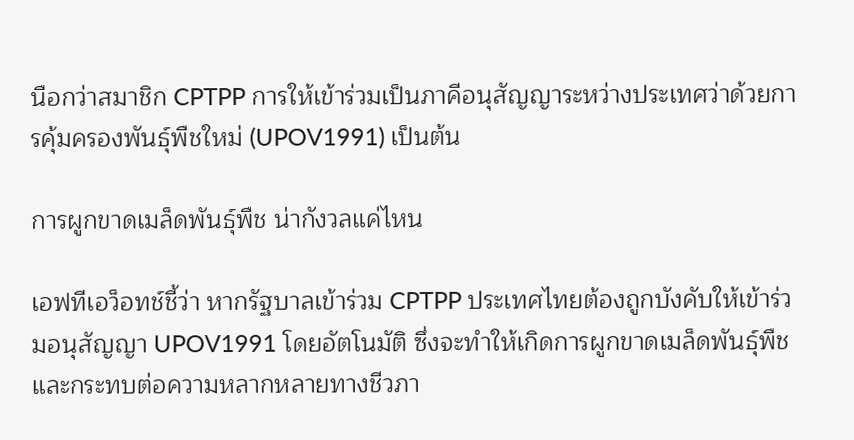นือกว่าสมาชิก CPTPP การให้เข้าร่วมเป็นภาคีอนุสัญญาระหว่างประเทศว่าด้วยการคุ้มครองพันธุ์พืชใหม่ (UPOV1991) เป็นต้น

การผูกขาดเมล็ดพันธุ์พืช น่ากังวลแค่ไหน

เอฟทีเอว็อทช์ชี้ว่า หากรัฐบาลเข้าร่วม CPTPP ประเทศไทยต้องถูกบังคับให้เข้าร่วมอนุสัญญา UPOV1991 โดยอัตโนมัติ ซึ่งจะทำให้เกิดการผูกขาดเมล็ดพันธุ์พืชและกระทบต่อความหลากหลายทางชีวภา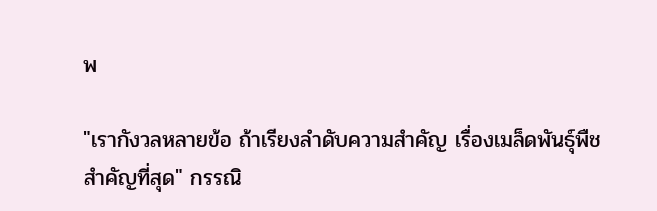พ

"เรากังวลหลายข้อ ถ้าเรียงลำดับความสำคัญ เรื่องเมล็ดพันธุ์พืชสำคัญที่สุด" กรรณิ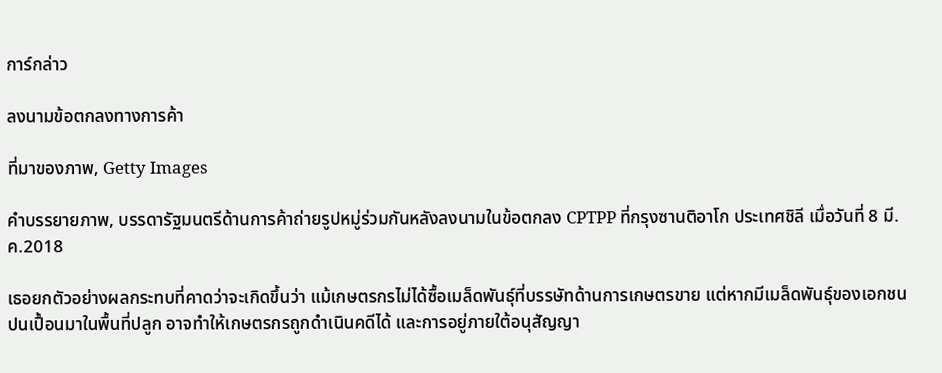การ์กล่าว

ลงนามข้อตกลงทางการค้า

ที่มาของภาพ, Getty Images

คำบรรยายภาพ, บรรดารัฐมนตรีด้านการค้าถ่ายรูปหมู่ร่วมกันหลังลงนามในข้อตกลง CPTPP ที่กรุงซานติอาโก ประเทศชิลี เมื่อวันที่ 8 มี.ค.2018

เธอยกตัวอย่างผลกระทบที่คาดว่าจะเกิดขึ้นว่า แม้เกษตรกรไม่ได้ซื้อเมล็ดพันธุ์ที่บรรษัทด้านการเกษตรขาย แต่หากมีเมล็ดพันธุ์ของเอกชนปนเปื้อนมาในพื้นที่ปลูก อาจทำให้เกษตรกรถูกดำเนินคดีได้ และการอยู่ภายใต้อนุสัญญา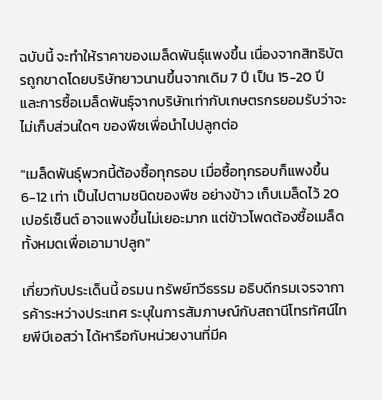ฉบับนี้ จะทำให้ราคาของเมล็ดพันธุ์แพงขึ้น เนื่องจากสิทธิบัตรถูกขาดโดยบริษัทยาวนานขึ้นจากเดิม 7 ปี เป็น 15-20 ปี และการซื้อเมล็ดพันธุ์จากบริษัทเท่ากับเกษตรกรยอมรับว่าจะไม่เก็บส่วนใดๆ ของพืชเพื่อนำไปปลูกต่อ

"เมล็ดพันธุ์พวกนี้ต้องซื้อทุกรอบ เมื่อซื้อทุกรอบก็แพงขึ้น 6-12 เท่า เป็นไปตามชนิดของพืช อย่างข้าว เก็บเมล็ดไว้ 20 เปอร์เซ็นต์ อาจแพงขึ้นไม่เยอะมาก แต่ข้าวโพดต้องซื้อเมล็ดทั้งหมดเพื่อเอามาปลูก"

เกี่ยวกับประเด็นนี้ อรมน ทรัพย์ทวีธรรม อธิบดีกรมเจรจาการค้าระหว่างประเทศ ระบุในการสัมภาษณ์กับสถานีโทรทัศน์ไทยพีบีเอสว่า ได้หารือกับหน่วยงานที่มีค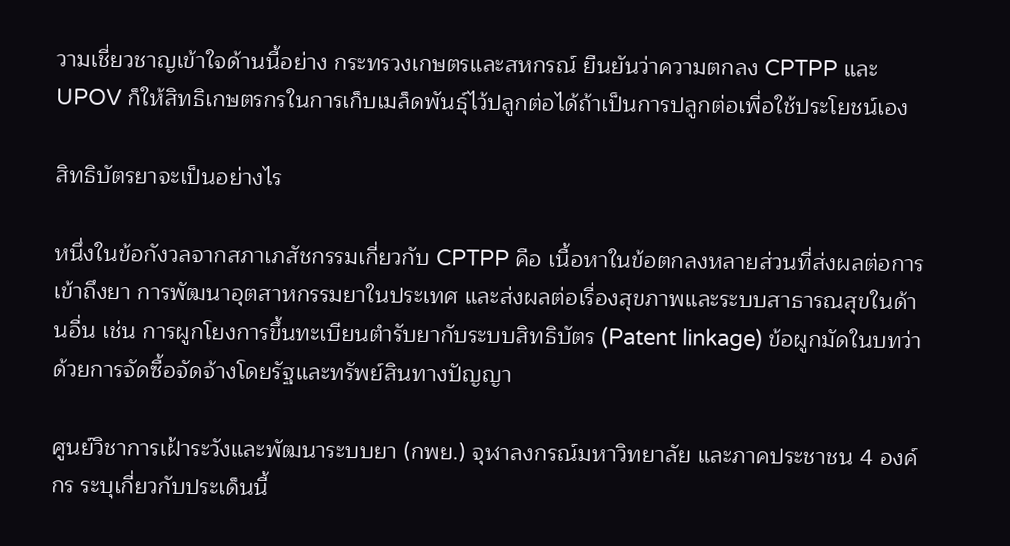วามเชี่ยวชาญเข้าใจด้านนี้อย่าง กระทรวงเกษตรและสหกรณ์ ยืนยันว่าความตกลง CPTPP และ UPOV ก็ให้สิทธิเกษตรกรในการเก็บเมล็ดพันธุ์ไว้ปลูกต่อได้ถ้าเป็นการปลูกต่อเพื่อใช้ประโยชน์เอง

สิทธิบัตรยาจะเป็นอย่างไร

หนึ่งในข้อกังวลจากสภาเภสัชกรรมเกี่ยวกับ CPTPP คือ เนื้อหาในข้อตกลงหลายส่วนที่ส่งผลต่อการเข้าถึงยา การพัฒนาอุตสาหกรรมยาในประเทศ และส่งผลต่อเรื่องสุขภาพและระบบสาธารณสุขในด้านอื่น เช่น การผูกโยงการขึ้นทะเบียนตำรับยากับระบบสิทธิบัตร (Patent linkage) ข้อผูกมัดในบทว่าด้วยการจัดซื้อจัดจ้างโดยรัฐและทรัพย์สินทางปัญญา

ศูนย์วิชาการเฝ้าระวังและพัฒนาระบบยา (กพย.) จุฬาลงกรณ์มหาวิทยาลัย และภาคประชาชน 4 องค์กร ระบุเกี่ยวกับประเด็นนี้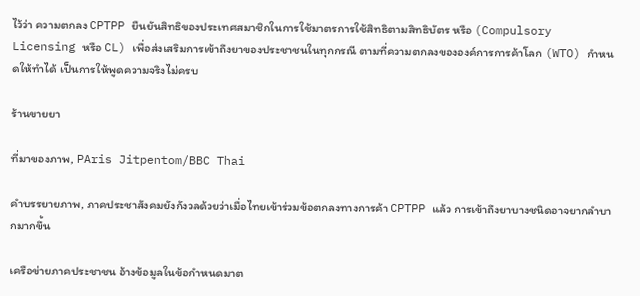ไว้ว่า ความตกลง CPTPP ยืนยันสิทธิของประเทศสมาชิกในการใช้มาตรการใช้สิทธิตามสิทธิบัตร หรือ (Compulsory Licensing หรือ CL) เพื่อส่งเสริมการเข้าถึงยาของประชาชนในทุกกรณี ตามที่ความตกลงขององค์การการค้าโลก (WTO) กำหนดให้ทำได้ เป็นการให้พูดความจริงไม่ครบ

ร้านขายยา

ที่มาของภาพ, PAris Jitpentom/BBC Thai

คำบรรยายภาพ, ภาคประชาสังคมยังกังวลด้วยว่าเมื่อไทยเข้าร่วมข้อตกลงทางการค้า CPTPP แล้ว การเข้าถึงยาบางชนิดอาจยากลำบากมากขึ้น

เครือข่ายภาคประชาชน อ้างข้อมูลในข้อกำหนดมาต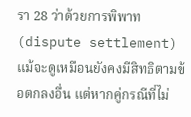รา 28 ว่าด้วยการพิพาท (dispute settlement) แม้จะดูเหมือนยังคงมีสิทธิตามข้อตกลงอื่น แต่หากคู่กรณีที่ไม่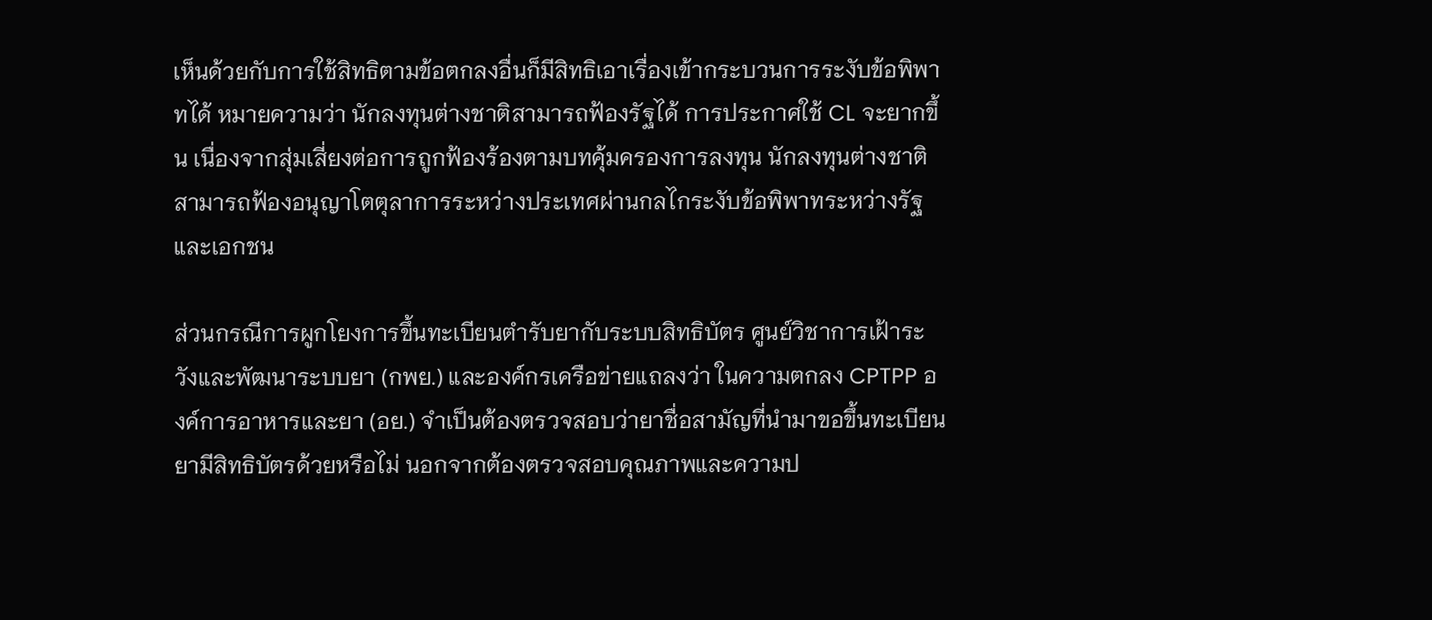เห็นด้วยกับการใช้สิทธิตามข้อตกลงอื่นก็มีสิทธิเอาเรื่องเข้ากระบวนการระงับข้อพิพาทได้ หมายความว่า นักลงทุนต่างชาติสามารถฟ้องรัฐได้ การประกาศใช้ CL จะยากขึ้น เนื่องจากสุ่มเสี่ยงต่อการถูกฟ้องร้องตามบทคุ้มครองการลงทุน นักลงทุนต่างชาติสามารถฟ้องอนุญาโตตุลาการระหว่างประเทศผ่านกลไกระงับข้อพิพาทระหว่างรัฐและเอกชน

ส่วนกรณีการผูกโยงการขึ้นทะเบียนตำรับยากับระบบสิทธิบัตร ศูนย์วิชาการเฝ้าระวังและพัฒนาระบบยา (กพย.) และองค์กรเครือข่ายแถลงว่า ในความตกลง CPTPP องค์การอาหารและยา (อย.) จำเป็นต้องตรวจสอบว่ายาชื่อสามัญที่นำมาขอขึ้นทะเบียนยามีสิทธิบัตรด้วยหรือไม่ นอกจากต้องตรวจสอบคุณภาพและความป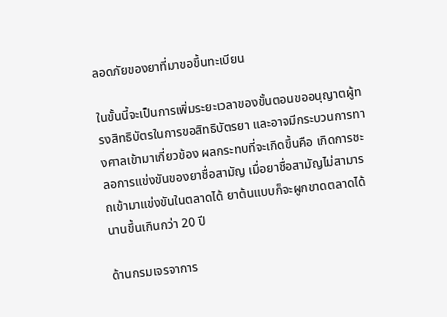ลอดภัยของยาที่มาขอขึ้นทะเบียน

ในขั้นนี้จะเป็นการเพิ่มระยะเวลาของขั้นตอนขออนุญาตผู้ทรงสิทธิบัตรในการขอสิทธิบัตรยา และอาจมีกระบวนการทางศาลเข้ามาเกี่ยวข้อง ผลกระทบที่จะเกิดขึ้นคือ เกิดการชะลอการแข่งขันของยาชื่อสามัญ เมื่อยาชื่อสามัญไม่สามารถเข้ามาแข่งขันในตลาดได้ ยาต้นแบบก็จะผูกขาดตลาดได้นานขึ้นเกินกว่า 20 ปี

ด้านกรมเจรจาการ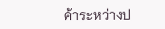ค้าระหว่างป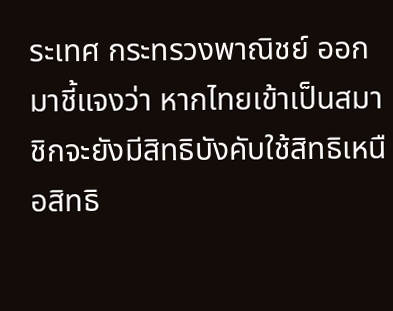ระเทศ กระทรวงพาณิชย์ ออกมาชี้แจงว่า หากไทยเข้าเป็นสมาชิกจะยังมีสิทธิบังคับใช้สิทธิเหนือสิทธิ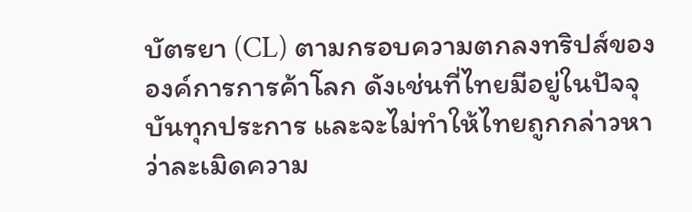บัตรยา (CL) ตามกรอบความตกลงทริปส์ขององค์การการค้าโลก ดังเช่นที่ไทยมีอยู่ในปัจจุบันทุกประการ และจะไม่ทำให้ไทยถูกกล่าวหาว่าละเมิดความ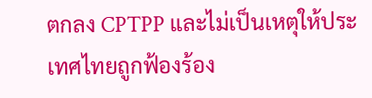ตกลง CPTPP และไม่เป็นเหตุให้ประเทศไทยถูกฟ้องร้อง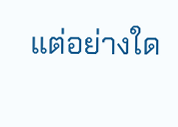แต่อย่างใด